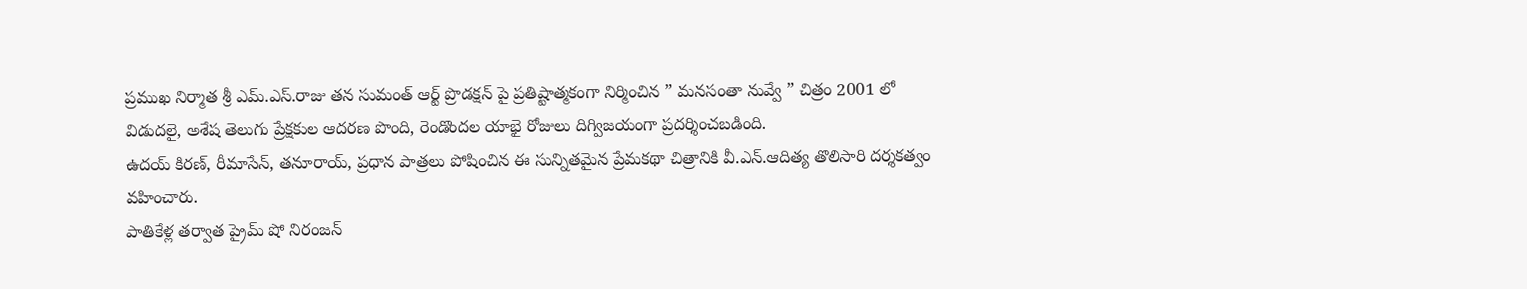ప్రముఖ నిర్మాత శ్రీ ఎమ్.ఎస్.రాజు తన సుమంత్ ఆర్ట్ ప్రొడక్షన్ పై ప్రతిష్టాత్మకంగా నిర్మించిన ” మనసంతా నువ్వే ” చిత్రం 2001 లో విడుదలై, అశేష తెలుగు ప్రేక్షకుల ఆదరణ పొంది, రెండొందల యాభై రోజులు దిగ్విజయంగా ప్రదర్శించబడింది.
ఉదయ్ కిరణ్, రీమాసేన్, తనూరాయ్, ప్రధాన పాత్రలు పోషించిన ఈ సున్నితమైన ప్రేమకథా చిత్రానికి వీ.ఎన్.ఆదిత్య తొలిసారి దర్శకత్వం వహించారు.
పాతికేళ్ల తర్వాత ప్రైమ్ షో నిరంజన్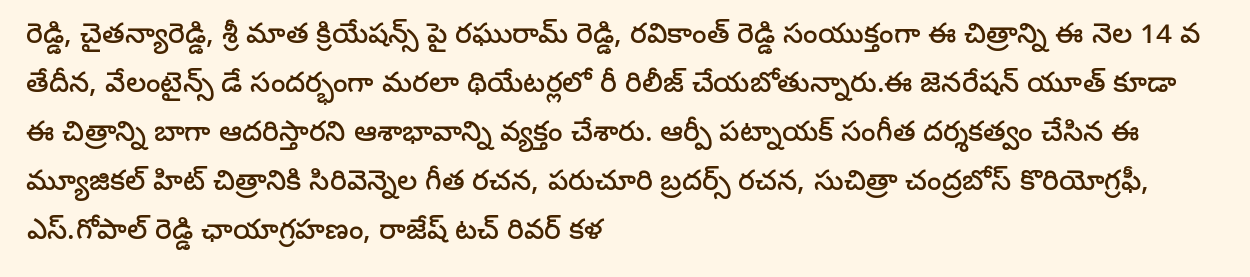రెడ్డి, చైతన్యారెడ్డి, శ్రీ మాత క్రియేషన్స్ పై రఘురామ్ రెడ్డి, రవికాంత్ రెడ్డి సంయుక్తంగా ఈ చిత్రాన్ని ఈ నెల 14 వ తేదీన, వేలంటైన్స్ డే సందర్భంగా మరలా థియేటర్లలో రీ రిలీజ్ చేయబోతున్నారు.ఈ జెనరేషన్ యూత్ కూడా ఈ చిత్రాన్ని బాగా ఆదరిస్తారని ఆశాభావాన్ని వ్యక్తం చేశారు. ఆర్పీ పట్నాయక్ సంగీత దర్శకత్వం చేసిన ఈ మ్యూజికల్ హిట్ చిత్రానికి సిరివెన్నెల గీత రచన, పరుచూరి బ్రదర్స్ రచన, సుచిత్రా చంద్రబోస్ కొరియోగ్రఫీ, ఎస్.గోపాల్ రెడ్డి ఛాయాగ్రహణం, రాజేష్ టచ్ రివర్ కళ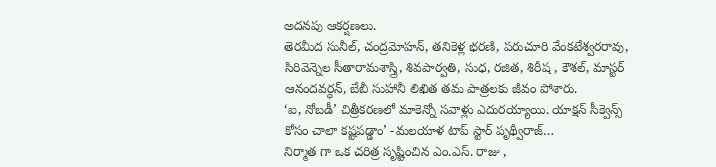అదనపు ఆకర్షణలు.
తెరమీద సునీల్, చంద్రమోహన్, తనికెళ్ల భరణి, పరుచూరి వేంకటేశ్వరరావు,
సిరివెన్నెల సీతారామశాస్త్రి, శివపార్వతి, సుధ, రజిత, శిరీష , కౌశల్, మాస్టర్ ఆనందవర్ధన్, బేబీ సుహానీ లిఖిత తమ పాత్రలకు జీవం పోశారు.
‘ఐ, నోబడీ’ చిత్రీకరణలో మాకెన్నో సవాళ్లు ఎదురయ్యాయి. యాక్షన్ సీక్వెన్స్ కోసం చాలా కష్టపడ్డాం’ -మలయాళ టాప్ స్టార్ పృథ్వీరాజ్…
నిర్మాత గా ఒక చరిత్ర సృష్టించిన ఎం.ఎస్. రాజు ,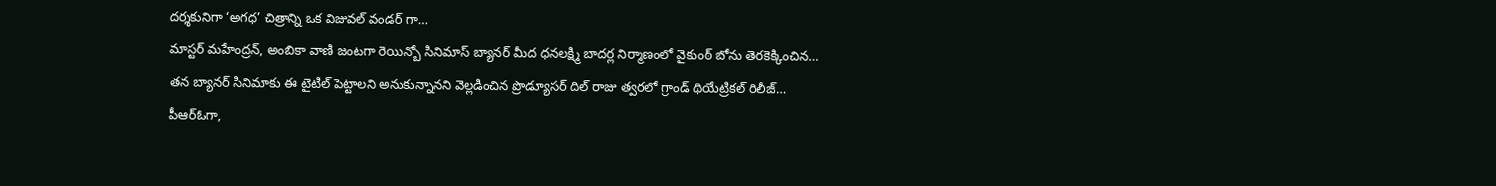దర్శకునిగా ‘అగధ’ చిత్రాన్ని ఒక విజువల్ వండర్ గా…
మాస్టర్ మహేంద్రన్, అంబికా వాణి జంటగా రెయిన్బో సినిమాస్ బ్యానర్ మీద ధనలక్ష్మి బాదర్ల నిర్మాణంలో వైకుంఠ్ బోను తెరకెక్కించిన…
తన బ్యానర్ సినిమాకు ఈ టైటిల్ పెట్టాలని అనుకున్నానని వెల్లడించిన ప్రొడ్యూసర్ దిల్ రాజు త్వరలో గ్రాండ్ థియేట్రికల్ రిలీజ్…
పీఆర్ఓగా,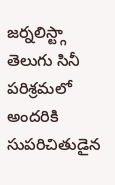జర్నలిస్ట్గా తెలుగు సినీ పరిశ్రమలో అందరికి సుపరిచితుడైన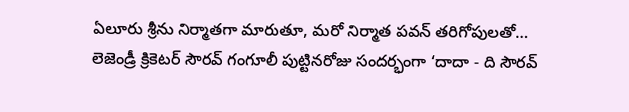ఏలూరు శ్రీను నిర్మాతగా మారుతూ, మరో నిర్మాత పవన్ తరిగోపులతో…
లెజెండ్రీ క్రికెటర్ సౌరవ్ గంగూలీ పుట్టినరోజు సందర్భంగా ‘దాదా - ది సౌరవ్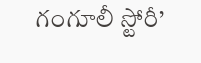గంగూలీ స్టోరీ’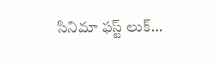సినిమా ఫస్ట్ లుక్…